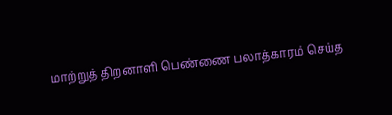மாற்றுத் திறனாளி பெண்ணை பலாத்காரம் செய்த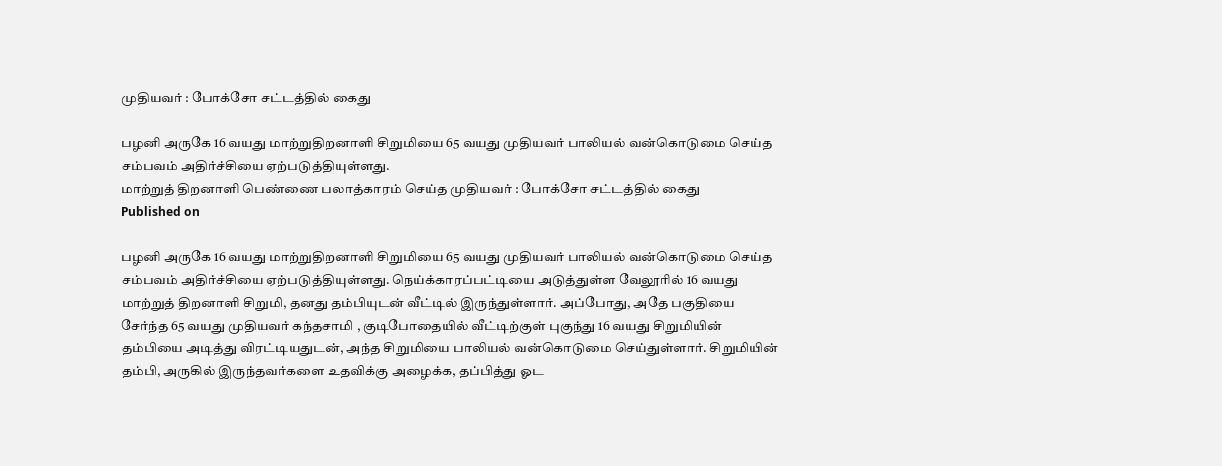முதியவர் : போக்சோ சட்டத்தில் கைது

பழனி அருகே 16 வயது மாற்றுதிறனாளி சிறுமியை 65 வயது முதியவர் பாலியல் வன்கொடுமை செய்த சம்பவம் அதிர்ச்சியை ஏற்படுத்தியுள்ளது.
மாற்றுத் திறனாளி பெண்ணை பலாத்காரம் செய்த முதியவர் : போக்சோ சட்டத்தில் கைது
Published on

பழனி அருகே 16 வயது மாற்றுதிறனாளி சிறுமியை 65 வயது முதியவர் பாலியல் வன்கொடுமை செய்த சம்பவம் அதிர்ச்சியை ஏற்படுத்தியுள்ளது. நெய்க்காரப்பட்டியை அடுத்துள்ள வேலூரில் 16 வயது மாற்றுத் திறனாளி சிறுமி, தனது தம்பியுடன் வீட்டில் இருந்துள்ளார். அப்போது, அதே பகுதியை சேர்ந்த 65 வயது முதியவர் கந்தசாமி , குடிபோதையில் வீட்டிற்குள் புகுந்து 16 வயது சிறுமியின் தம்பியை அடித்து விரட்டியதுடன், அந்த சிறுமியை பாலியல் வன்கொடுமை செய்துள்ளார். சிறுமியின் தம்பி, அருகில் இருந்தவர்களை உதவிக்கு அழைக்க, தப்பித்து ஓட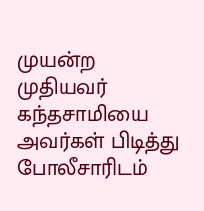முயன்ற முதியவர் கந்தசாமியை அவர்கள் பிடித்து போலீசாரிடம்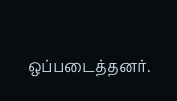ஒப்படைத்தனர்.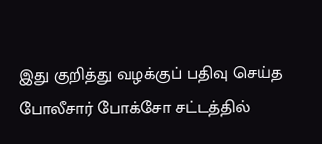இது குறித்து வழக்குப் பதிவு செய்த போலீசார் போக்சோ சட்டத்தில்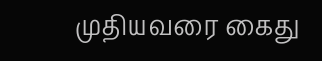முதியவரை கைது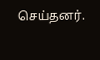செய்தனர்.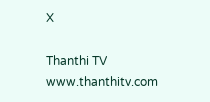X

Thanthi TV
www.thanthitv.com